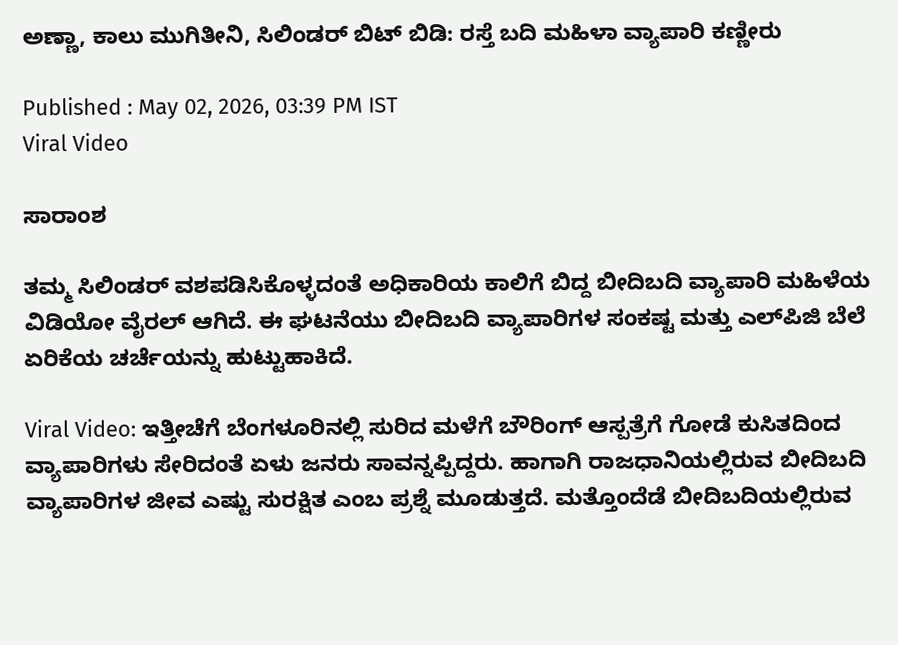ಅಣ್ಣಾ, ಕಾಲು ಮುಗಿತೀನಿ, ಸಿಲಿಂಡರ್ ಬಿಟ್ ಬಿಡಿ: ರಸ್ತೆ ಬದಿ ಮಹಿಳಾ ವ್ಯಾಪಾರಿ ಕಣ್ಣೀರು

Published : May 02, 2026, 03:39 PM IST
Viral Video

ಸಾರಾಂಶ

ತಮ್ಮ ಸಿಲಿಂಡರ್ ವಶಪಡಿಸಿಕೊಳ್ಳದಂತೆ ಅಧಿಕಾರಿಯ ಕಾಲಿಗೆ ಬಿದ್ದ ಬೀದಿಬದಿ ವ್ಯಾಪಾರಿ ಮಹಿಳೆಯ ವಿಡಿಯೋ ವೈರಲ್ ಆಗಿದೆ. ಈ ಘಟನೆಯು ಬೀದಿಬದಿ ವ್ಯಾಪಾರಿಗಳ ಸಂಕಷ್ಟ ಮತ್ತು ಎಲ್‌ಪಿಜಿ ಬೆಲೆ ಏರಿಕೆಯ ಚರ್ಚೆಯನ್ನು ಹುಟ್ಟುಹಾಕಿದೆ.

Viral Video: ಇತ್ತೀಚೆಗೆ ಬೆಂಗಳೂರಿನಲ್ಲಿ ಸುರಿದ ಮಳೆಗೆ ಬೌರಿಂಗ್ ಆಸ್ಪತ್ರೆಗೆ ಗೋಡೆ ಕುಸಿತದಿಂದ ವ್ಯಾಪಾರಿಗಳು ಸೇರಿದಂತೆ ಏಳು ಜನರು ಸಾವನ್ನಪ್ಪಿದ್ದರು. ಹಾಗಾಗಿ ರಾಜಧಾನಿಯಲ್ಲಿರುವ ಬೀದಿಬದಿ ವ್ಯಾಪಾರಿಗಳ ಜೀವ ಎಷ್ಟು ಸುರಕ್ಷಿತ ಎಂಬ ಪ್ರಶ್ನೆ ಮೂಡುತ್ತದೆ. ಮತ್ತೊಂದೆಡೆ ಬೀದಿಬದಿಯಲ್ಲಿರುವ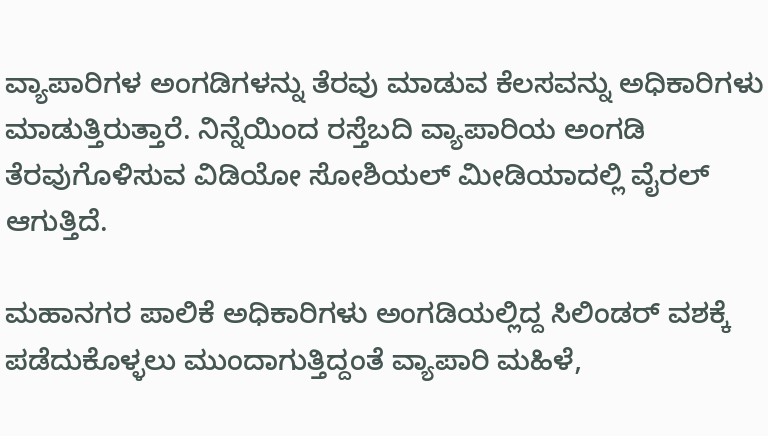ವ್ಯಾಪಾರಿಗಳ ಅಂಗಡಿಗಳನ್ನು ತೆರವು ಮಾಡುವ ಕೆಲಸವನ್ನು ಅಧಿಕಾರಿಗಳು ಮಾಡುತ್ತಿರುತ್ತಾರೆ. ನಿನ್ನೆಯಿಂದ ರಸ್ತೆಬದಿ ವ್ಯಾಪಾರಿಯ ಅಂಗಡಿ ತೆರವುಗೊಳಿಸುವ ವಿಡಿಯೋ ಸೋಶಿಯಲ್ ಮೀಡಿಯಾದಲ್ಲಿ ವೈರಲ್ ಆಗುತ್ತಿದೆ.

ಮಹಾನಗರ ಪಾಲಿಕೆ ಅಧಿಕಾರಿಗಳು ಅಂಗಡಿಯಲ್ಲಿದ್ದ ಸಿಲಿಂಡರ್ ವಶಕ್ಕೆ ಪಡೆದುಕೊಳ್ಳಲು ಮುಂದಾಗುತ್ತಿದ್ದಂತೆ ವ್ಯಾಪಾರಿ ಮಹಿಳೆ,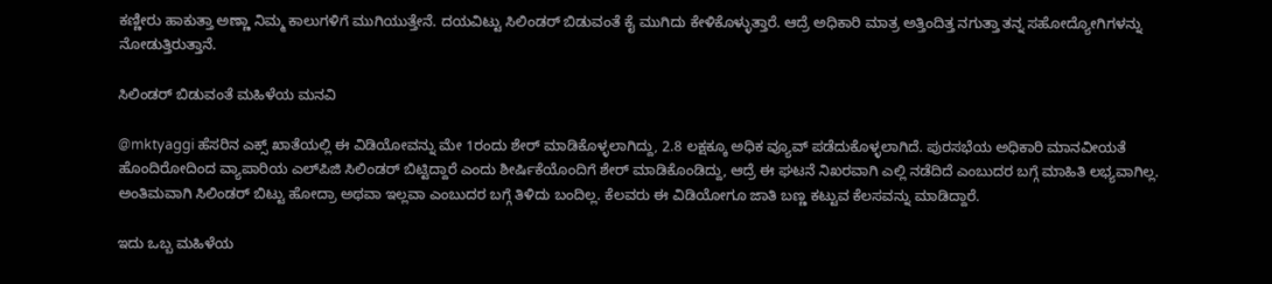ಕಣ್ಣೀರು ಹಾಕುತ್ತಾ ಅಣ್ಣಾ ನಿಮ್ಮ ಕಾಲುಗಳಿಗೆ ಮುಗಿಯುತ್ತೇನೆ. ದಯವಿಟ್ಟು ಸಿಲಿಂಡರ್ ಬಿಡುವಂತೆ ಕೈ ಮುಗಿದು ಕೇಳಿಕೊಳ್ಳುತ್ತಾರೆ. ಆದ್ರೆ ಅಧಿಕಾರಿ ಮಾತ್ರ ಅತ್ತಿಂದಿತ್ತ ನಗುತ್ತಾ ತನ್ನ ಸಹೋದ್ಯೋಗಿಗಳನ್ನು ನೋಡುತ್ತಿರುತ್ತಾನೆ.

ಸಿಲಿಂಡರ್ ಬಿಡುವಂತೆ ಮಹಿಳೆಯ ಮನವಿ

@mktyaggi ಹೆಸರಿನ ಎಕ್ಸ್ ಖಾತೆಯಲ್ಲಿ ಈ ವಿಡಿಯೋವನ್ನು ಮೇ 1ರಂದು ಶೇರ್ ಮಾಡಿಕೊಳ್ಳಲಾಗಿದ್ದು, 2.8 ಲಕ್ಷಕ್ಕೂ ಅಧಿಕ ವ್ಯೂವ್ ಪಡೆದುಕೊಳ್ಳಲಾಗಿದೆ. ಪುರಸಭೆಯ ಅಧಿಕಾರಿ ಮಾನವೀಯತೆ ಹೊಂದಿರೋದಿಂದ ವ್ಯಾಪಾರಿಯ ಎಲ್‌ಪಿಜಿ ಸಿಲಿಂಡರ್ ಬಿಟ್ಟಿದ್ದಾರೆ ಎಂದು ಶೀರ್ಷಿಕೆಯೊಂದಿಗೆ ಶೇರ್ ಮಾಡಿಕೊಂಡಿದ್ದು, ಆದ್ರೆ ಈ ಘಟನೆ ನಿಖರವಾಗಿ ಎಲ್ಲಿ ನಡೆದಿದೆ ಎಂಬುದರ ಬಗ್ಗೆ ಮಾಹಿತಿ ಲಭ್ಯವಾಗಿಲ್ಲ. ಅಂತಿಮವಾಗಿ ಸಿಲಿಂಡರ್ ಬಿಟ್ಟು ಹೋದ್ರಾ ಅಥವಾ ಇಲ್ಲವಾ ಎಂಬುದರ ಬಗ್ಗೆ ತಿಳಿದು ಬಂದಿಲ್ಲ. ಕೆಲವರು ಈ ವಿಡಿಯೋಗೂ ಜಾತಿ ಬಣ್ಣ ಕಟ್ಟುವ ಕೆಲಸವನ್ನು ಮಾಡಿದ್ದಾರೆ.

ಇದು ಒಬ್ಬ ಮಹಿಳೆಯ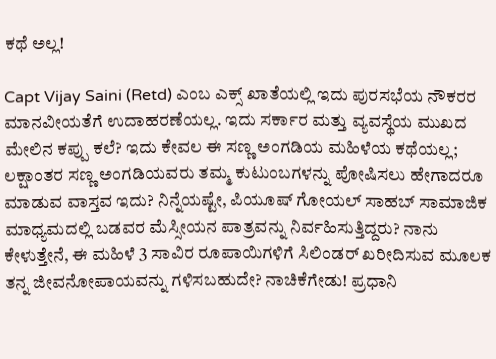ಕಥೆ ಅಲ್ಲ!

Capt Vijay Saini (Retd) ಎಂಬ ಎಕ್ಸ್ ಖಾತೆಯಲ್ಲಿ ಇದು ಪುರಸಭೆಯ ನೌಕರರ ಮಾನವೀಯತೆಗೆ ಉದಾಹರಣೆಯಲ್ಲ. ಇದು ಸರ್ಕಾರ ಮತ್ತು ವ್ಯವಸ್ಥೆಯ ಮುಖದ ಮೇಲಿನ ಕಪ್ಪು ಕಲೆ? ಇದು ಕೇವಲ ಈ ಸಣ್ಣ ಅಂಗಡಿಯ ಮಹಿಳೆಯ ಕಥೆಯಲ್ಲ; ಲಕ್ಷಾಂತರ ಸಣ್ಣ ಅಂಗಡಿಯವರು ತಮ್ಮ ಕುಟುಂಬಗಳನ್ನು ಪೋಷಿಸಲು ಹೇಗಾದರೂ ಮಾಡುವ ವಾಸ್ತವ ಇದು? ನಿನ್ನೆಯಷ್ಟೇ, ಪಿಯೂಷ್ ಗೋಯಲ್ ಸಾಹಬ್ ಸಾಮಾಜಿಕ ಮಾಧ್ಯಮದಲ್ಲಿ ಬಡವರ ಮೆಸ್ಸೀಯನ ಪಾತ್ರವನ್ನು ನಿರ್ವಹಿಸುತ್ತಿದ್ದರು? ನಾನು ಕೇಳುತ್ತೇನೆ, ಈ ಮಹಿಳೆ 3 ಸಾವಿರ ರೂಪಾಯಿಗಳಿಗೆ ಸಿಲಿಂಡರ್ ಖರೀದಿಸುವ ಮೂಲಕ ತನ್ನ ಜೀವನೋಪಾಯವನ್ನು ಗಳಿಸಬಹುದೇ? ನಾಚಿಕೆಗೇಡು! ಪ್ರಧಾನಿ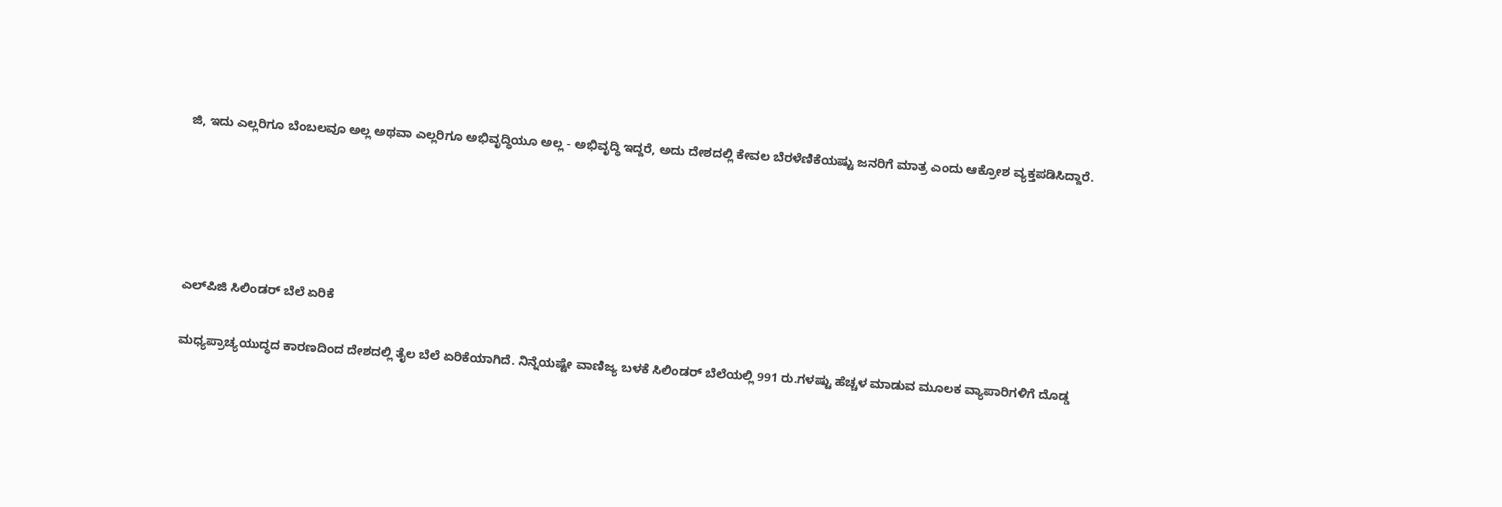ಜಿ, ಇದು ಎಲ್ಲರಿಗೂ ಬೆಂಬಲವೂ ಅಲ್ಲ ಅಥವಾ ಎಲ್ಲರಿಗೂ ಅಭಿವೃದ್ಧಿಯೂ ಅಲ್ಲ - ಅಭಿವೃದ್ಧಿ ಇದ್ದರೆ, ಅದು ದೇಶದಲ್ಲಿ ಕೇವಲ ಬೆರಳೆಣಿಕೆಯಷ್ಟು ಜನರಿಗೆ ಮಾತ್ರ ಎಂದು ಆಕ್ರೋಶ ವ್ಯಕ್ತಪಡಿಸಿದ್ದಾರೆ.





ಎಲ್‌ಪಿಜಿ ಸಿಲಿಂಡರ್ ಬೆಲೆ ಏರಿಕೆ

ಮಧ್ಯಪ್ರಾಚ್ಯಯುದ್ಧದ ಕಾರಣದಿಂದ ದೇಶದಲ್ಲಿ ತೈಲ ಬೆಲೆ ಏರಿಕೆಯಾಗಿದೆ. ನಿನ್ನೆಯಷ್ಟೇ ವಾಣಿಜ್ಯ ಬಳಕೆ ಸಿಲಿಂಡರ್ ಬೆಲೆಯಲ್ಲಿ 991 ರು.ಗಳಷ್ಟು ಹೆಚ್ಚಳ ಮಾಡುವ ಮೂಲಕ ವ್ಯಾಪಾರಿಗಳಿಗೆ ದೊಡ್ಡ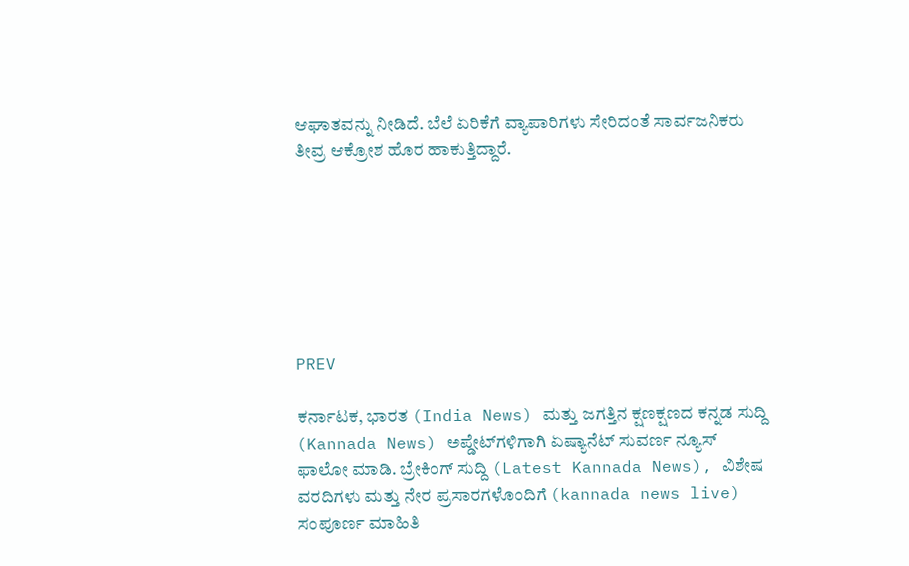ಆಘಾತವನ್ನು ನೀಡಿದೆ. ಬೆಲೆ ಏರಿಕೆಗೆ ವ್ಯಾಪಾರಿಗಳು ಸೇರಿದಂತೆ ಸಾರ್ವಜನಿಕರು ತೀವ್ರ ಆಕ್ರೋಶ ಹೊರ ಹಾಕುತ್ತಿದ್ದಾರೆ.







PREV

ಕರ್ನಾಟಕ, ಭಾರತ (India News) ಮತ್ತು ಜಗತ್ತಿನ ಕ್ಷಣಕ್ಷಣದ ಕನ್ನಡ ಸುದ್ದಿ (Kannada News) ಅಪ್ಡೇಟ್‌ಗಳಿಗಾಗಿ ಏಷ್ಯಾನೆಟ್ ಸುವರ್ಣ ನ್ಯೂಸ್‌ ಫಾಲೋ ಮಾಡಿ. ಬ್ರೇಕಿಂಗ್ ಸುದ್ದಿ (Latest Kannada News), ವಿಶೇಷ ವರದಿಗಳು ಮತ್ತು ನೇರ ಪ್ರಸಾರಗಳೊಂದಿಗೆ (kannada news live) ಸಂಪೂರ್ಣ ಮಾಹಿತಿ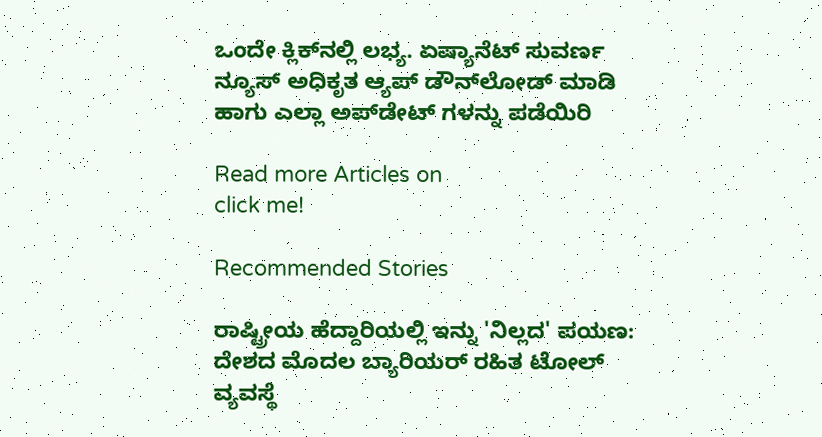ಒಂದೇ ಕ್ಲಿಕ್‌ನಲ್ಲಿ ಲಭ್ಯ. ಏಷ್ಯಾನೆಟ್ ಸುವರ್ಣ ನ್ಯೂಸ್ ಅಧಿಕೃತ ಆ್ಯಪ್ ಡೌನ್‌ಲೋಡ್ ಮಾಡಿ ಹಾಗು ಎಲ್ಲಾ ಅಪ್‌ಡೇಟ್ ಗಳನ್ನು ಪಡೆಯಿರಿ

Read more Articles on
click me!

Recommended Stories

ರಾಷ್ಟ್ರೀಯ ಹೆದ್ದಾರಿಯಲ್ಲಿ ಇನ್ನು 'ನಿಲ್ಲದ' ಪಯಣ: ದೇಶದ ಮೊದಲ ಬ್ಯಾರಿಯರ್ ರಹಿತ ಟೋಲ್ ವ್ಯವಸ್ಥೆ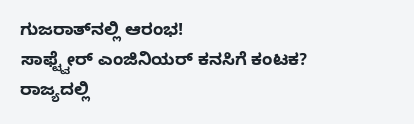ಗುಜರಾತ್‌ನಲ್ಲಿ ಆರಂಭ!
ಸಾಫ್ಟ್ವೇರ್ ಎಂಜಿನಿಯರ್ ಕನಸಿಗೆ ಕಂಟಕ? ರಾಜ್ಯದಲ್ಲಿ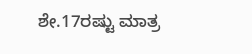ಶೇ.17ರಷ್ಟು ಮಾತ್ರ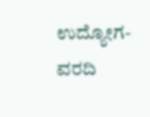ಉದ್ಯೋಗ- ವರದಿ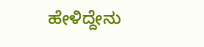ಹೇಳಿದ್ದೇನು